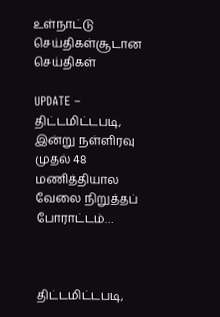உள்நாட்டு செய்திகள்சூடான செய்திகள்

UPDATE – திட்டமிட்டபடி, இன்று நள்ளிரவு முதல் 48 மணித்தியால வேலை நிறுத்தப் போராட்டம்…



திட்டமிட்டபடி,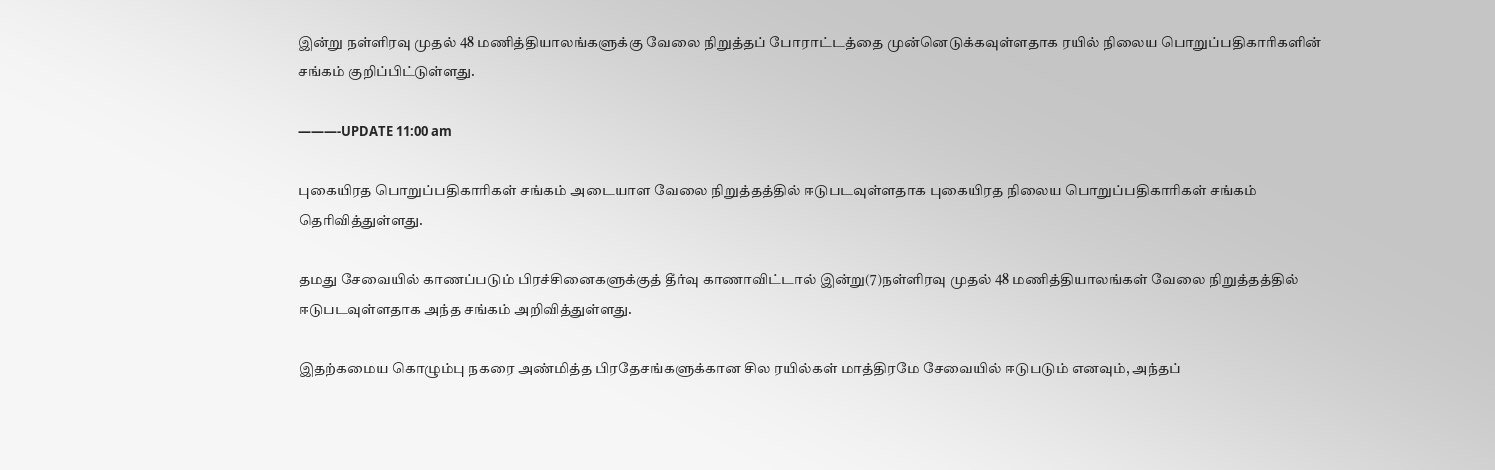இன்று நள்ளிரவு முதல் 48 மணித்தியாலங்களுக்கு வேலை நிறுத்தப் போராட்டத்தை முன்னெடுக்கவுள்ளதாக ரயில் நிலைய பொறுப்பதிகாரிகளின் சங்கம் குறிப்பிட்டுள்ளது.

———-UPDATE 11:00 am

புகையிரத பொறுப்பதிகாரிகள் சங்கம் அடையாள வேலை நிறுத்தத்தில் ஈடுபடவுள்ளதாக புகையிரத நிலைய பொறுப்பதிகாரிகள் சங்கம் தெரிவித்துள்ளது.

தமது சேவையில் காணப்படும் பிரச்சினைகளுக்குத் தீர்வு காணாவிட்டால் இன்று(7)நள்ளிரவு முதல் 48 மணித்தியாலங்கள் வேலை நிறுத்தத்தில் ஈடுபடவுள்ளதாக அந்த சங்கம் அறிவித்துள்ளது.

இதற்கமைய கொழும்பு நகரை அண்மித்த பிரதேசங்களுக்கான சில ரயில்கள் மாத்திரமே சேவையில் ஈடுபடும் எனவும், அந்தப்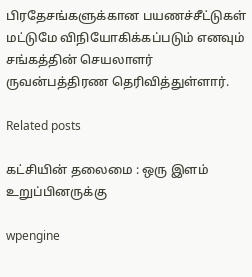பிரதேசங்களுக்கான பயணச்சீட்டுகள் மட்டுமே விநியோகிக்கப்படும் எனவும் சங்கத்தின் செயலாளர் ருவன்பத்திரண தெரிவித்துள்ளார்.

Related posts

கட்சியின் தலைமை : ஒரு இளம் உறுப்பினருக்கு

wpengine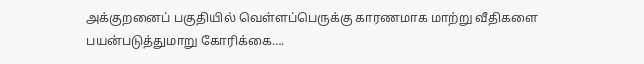அக்குறனைப் பகுதியில் வெள்ளப்பெருக்கு காரணமாக மாற்று வீதிகளை பயன்படுத்துமாறு கோரிக்கை….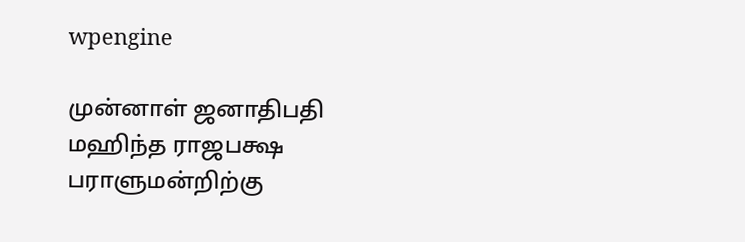wpengine

முன்னாள் ஜனாதிபதி மஹிந்த ராஜபக்ஷ பராளுமன்றிற்கு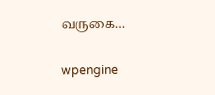வருகை…

wpengine